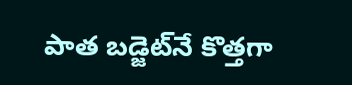పాత బడ్జెట్‌నే కొత్తగా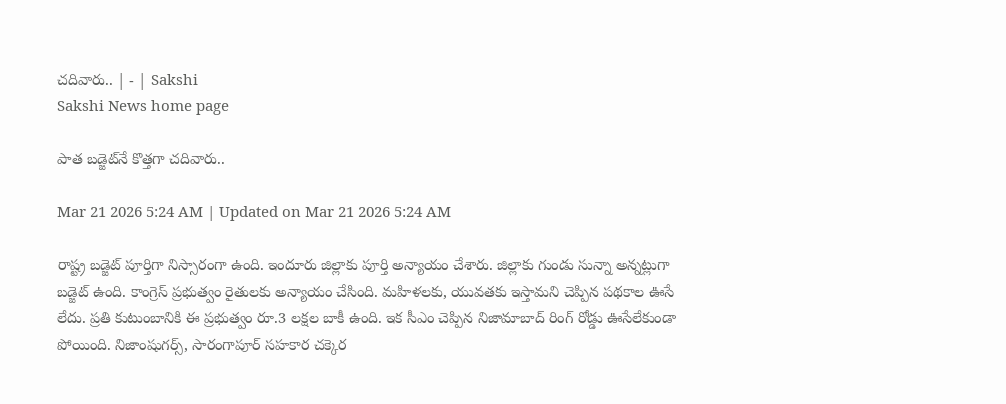చదివారు.. | - | Sakshi
Sakshi News home page

పాత బడ్జెట్‌నే కొత్తగా చదివారు..

Mar 21 2026 5:24 AM | Updated on Mar 21 2026 5:24 AM

రాష్ట్ర బడ్జెట్‌ పూర్తిగా నిస్సారంగా ఉంది. ఇందూరు జిల్లాకు పూర్తి అన్యాయం చేశారు. జిల్లాకు గుండు సున్నా అన్నట్లుగా బడ్జెట్‌ ఉంది. కాంగ్రెస్‌ ప్రభుత్వం రైతులకు అన్యాయం చేసింది. మహిళలకు, యువతకు ఇస్తామని చెప్పిన పథకాల ఊసే లేదు. ప్రతి కుటుంబానికి ఈ ప్రభుత్వం రూ.3 లక్షల బాకీ ఉంది. ఇక సీఎం చెప్పిన నిజామాబాద్‌ రింగ్‌ రోడ్డు ఊసేలేకుండా పోయింది. నిజాంషుగర్స్‌, సారంగాపూర్‌ సహకార చక్కెర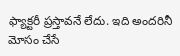ఫ్యాక్టరీ ప్రస్తావనే లేదు. ఇది అందరినీ మోసం చేసే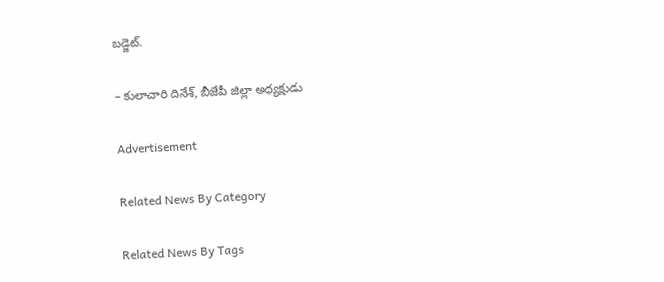బడ్జెట్‌.

– కులాచారి దినేశ్‌, బీజేపీ జిల్లా అధ్యక్షుడు

Advertisement

Related News By Category

Related News By Tags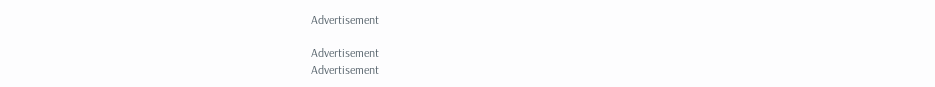Advertisement

Advertisement
Advertisement